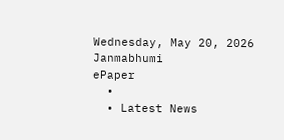Wednesday, May 20, 2026
Janmabhumi
ePaper
  •
  • Latest News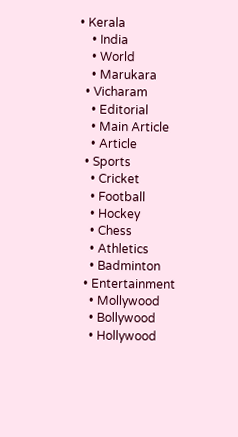• Kerala
    • India
    • World
    • Marukara
  • Vicharam
    • Editorial
    • Main Article
    • Article
  • Sports
    • Cricket
    • Football
    • Hockey
    • Chess
    • Athletics
    • Badminton
  • Entertainment
    • Mollywood
    • Bollywood
    • Hollywood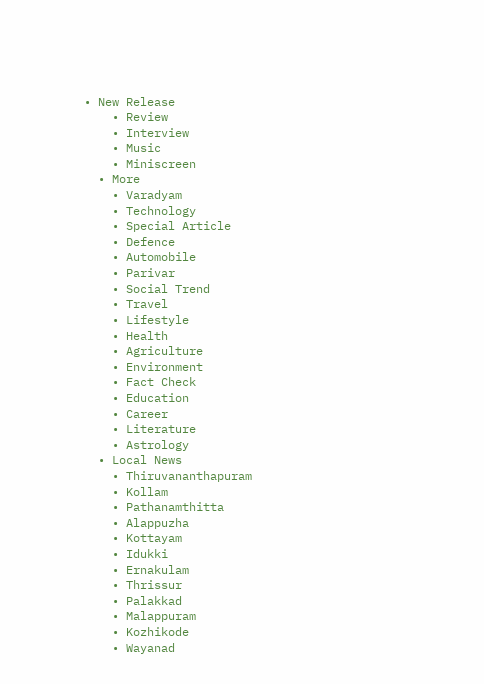• New Release
    • Review
    • Interview
    • Music
    • Miniscreen
  • More
    • Varadyam
    • Technology
    • Special Article
    • Defence
    • Automobile
    • Parivar
    • Social Trend
    • Travel
    • Lifestyle
    • Health
    • Agriculture
    • Environment
    • Fact Check
    • Education
    • Career
    • Literature
    • Astrology
  • Local News
    • Thiruvananthapuram
    • Kollam
    • Pathanamthitta
    • Alappuzha
    • Kottayam
    • Idukki
    • Ernakulam
    • Thrissur
    • Palakkad
    • Malappuram
    • Kozhikode
    • Wayanad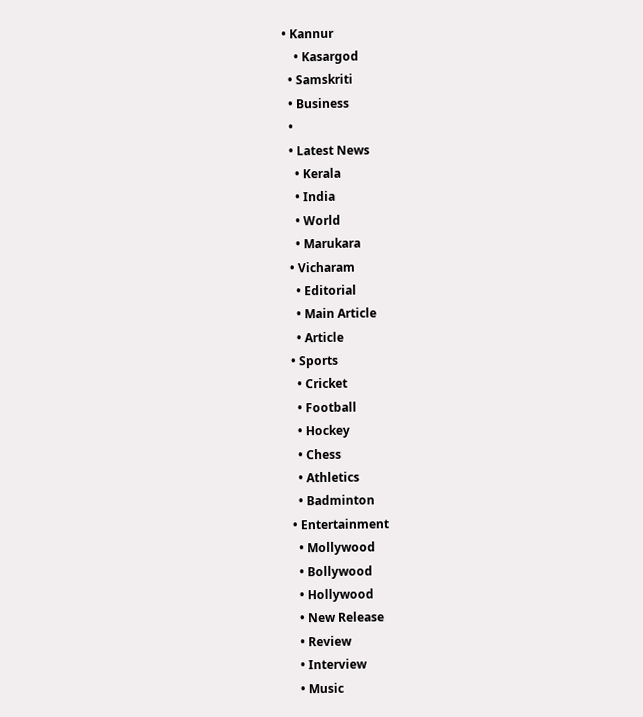• Kannur
    • Kasargod
  • Samskriti
  • Business
  •
  • Latest News
    • Kerala
    • India
    • World
    • Marukara
  • Vicharam
    • Editorial
    • Main Article
    • Article
  • Sports
    • Cricket
    • Football
    • Hockey
    • Chess
    • Athletics
    • Badminton
  • Entertainment
    • Mollywood
    • Bollywood
    • Hollywood
    • New Release
    • Review
    • Interview
    • Music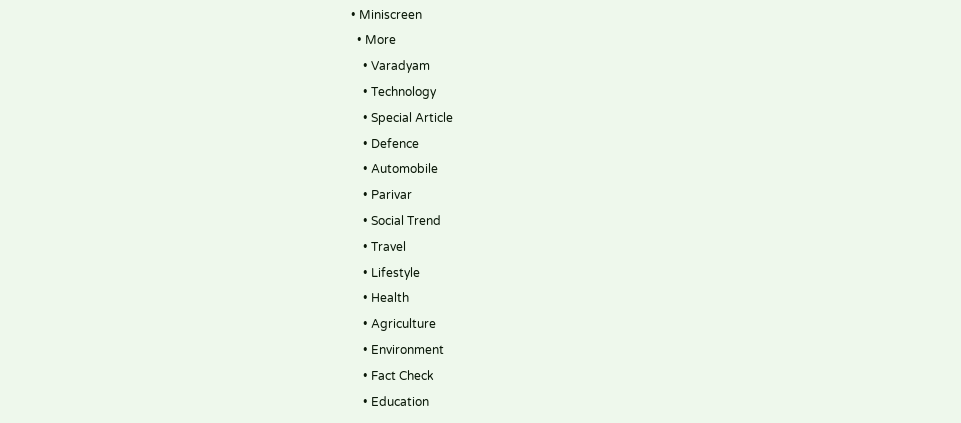• Miniscreen
  • More
    • Varadyam
    • Technology
    • Special Article
    • Defence
    • Automobile
    • Parivar
    • Social Trend
    • Travel
    • Lifestyle
    • Health
    • Agriculture
    • Environment
    • Fact Check
    • Education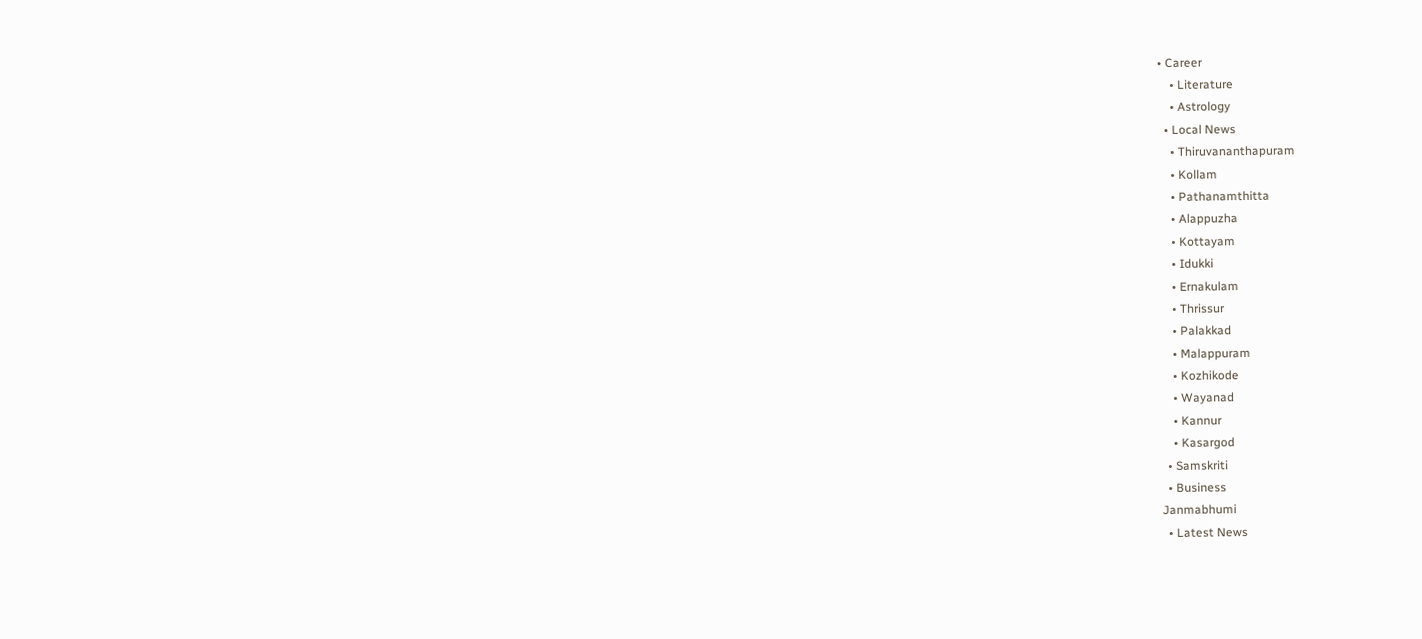• Career
    • Literature
    • Astrology
  • Local News
    • Thiruvananthapuram
    • Kollam
    • Pathanamthitta
    • Alappuzha
    • Kottayam
    • Idukki
    • Ernakulam
    • Thrissur
    • Palakkad
    • Malappuram
    • Kozhikode
    • Wayanad
    • Kannur
    • Kasargod
  • Samskriti
  • Business
Janmabhumi
  • Latest News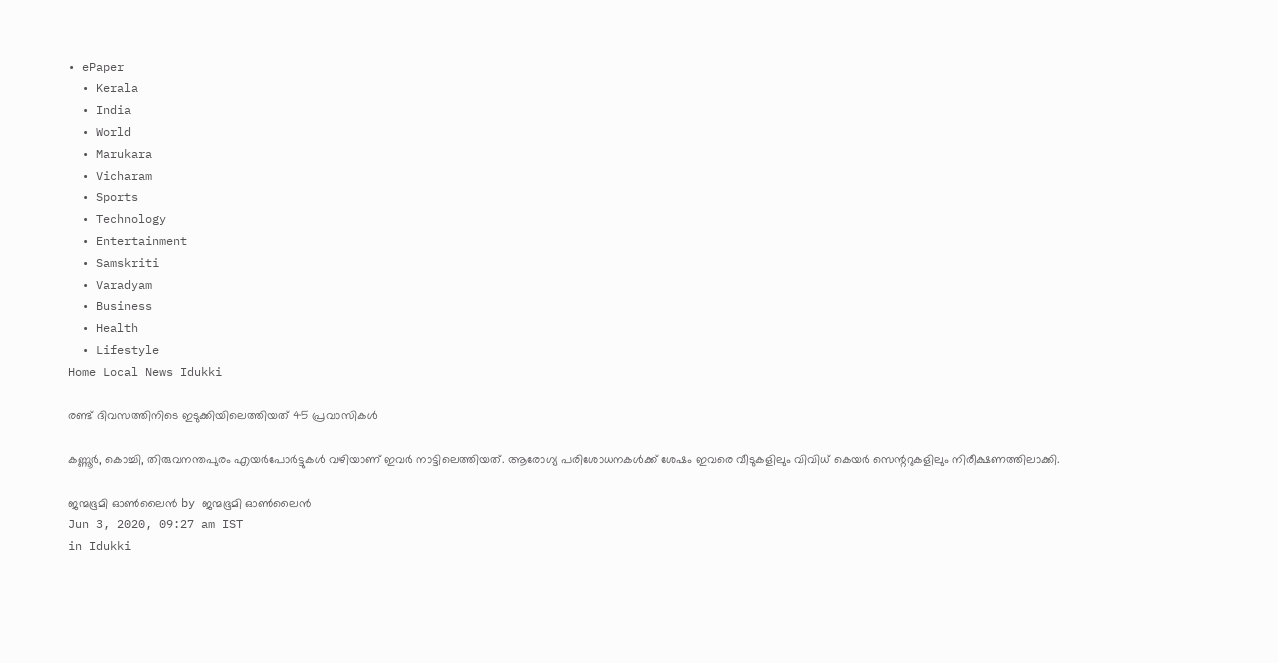• ePaper
  • Kerala
  • India
  • World
  • Marukara
  • Vicharam
  • Sports
  • Technology
  • Entertainment
  • Samskriti
  • Varadyam
  • Business
  • Health
  • Lifestyle
Home Local News Idukki

രണ്ട് ദിവസത്തിനിടെ ഇടുക്കിയിലെത്തിയത് 45 പ്രവാസികള്‍

കണ്ണൂര്‍, കൊച്ചി, തിരുവനന്തപുരം എയര്‍പോര്‍ട്ടുകള്‍ വഴിയാണ് ഇവര്‍ നാട്ടിലെത്തിയത്. ആരോഗ്യ പരിശോധനകള്‍ക്ക് ശേഷം ഇവരെ വീടുകളിലും വിവിധ് കെയര്‍ സെന്ററുകളിലും നിരീക്ഷണത്തിലാക്കി.

ജന്മഭൂമി ഓണ്‍ലൈന്‍ by ജന്മഭൂമി ഓണ്‍ലൈന്‍
Jun 3, 2020, 09:27 am IST
in Idukki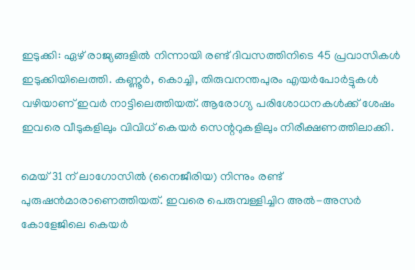ഇടുക്കി: ഏഴ് രാജ്യങ്ങളില്‍ നിന്നായി രണ്ട് ദിവസത്തിനിടെ 45 പ്രവാസികള്‍ ഇടുക്കിയിലെത്തി. കണ്ണൂര്‍, കൊച്ചി, തിരുവനന്തപുരം എയര്‍പോര്‍ട്ടുകള്‍ വഴിയാണ് ഇവര്‍ നാട്ടിലെത്തിയത്. ആരോഗ്യ പരിശോധനകള്‍ക്ക് ശേഷം ഇവരെ വീടുകളിലും വിവിധ് കെയര്‍ സെന്ററുകളിലും നിരീക്ഷണത്തിലാക്കി.

മെയ് 31 ന് ലാഗോസില്‍ (നൈജീരിയ) നിന്നും രണ്ട് പുരുഷന്‍മാരാണെത്തിയത്. ഇവരെ പെരുമ്പള്ളിച്ചിറ അല്‍-അസര്‍ കോളേജിലെ കെയര്‍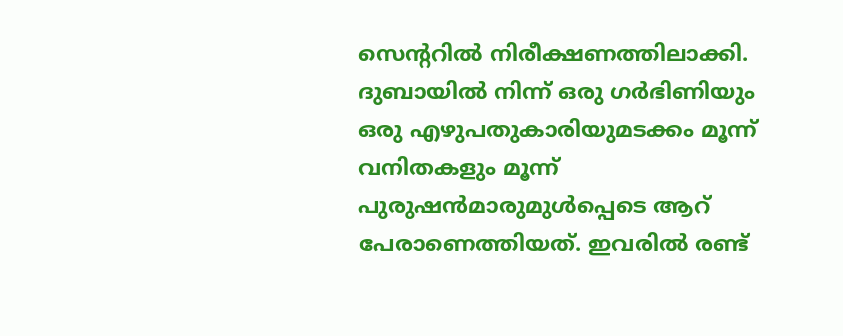സെന്ററില്‍ നിരീക്ഷണത്തിലാക്കി. ദുബായില്‍ നിന്ന് ഒരു ഗര്‍ഭിണിയും ഒരു എഴുപതുകാരിയുമടക്കം മൂന്ന് വനിതകളും മൂന്ന് പുരുഷന്‍മാരുമുള്‍പ്പെടെ ആറ് പേരാണെത്തിയത്. ഇവരില്‍ രണ്ട്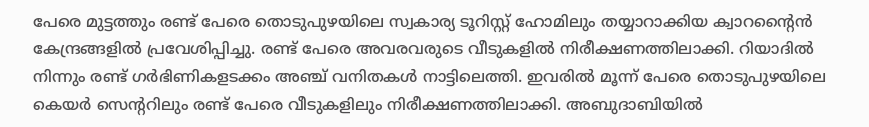പേരെ മുട്ടത്തും രണ്ട് പേരെ തൊടുപുഴയിലെ സ്വകാര്യ ടൂറിസ്റ്റ് ഹോമിലും തയ്യാറാക്കിയ ക്വാറന്റൈന്‍ കേന്ദ്രങ്ങളില്‍ പ്രവേശിപ്പിച്ചു. രണ്ട് പേരെ അവരവരുടെ വീടുകളില്‍ നിരീക്ഷണത്തിലാക്കി. റിയാദില്‍ നിന്നും രണ്ട് ഗര്‍ഭിണികളടക്കം അഞ്ച് വനിതകള്‍ നാട്ടിലെത്തി. ഇവരില്‍ മൂന്ന് പേരെ തൊടുപുഴയിലെ കെയര്‍ സെന്ററിലും രണ്ട് പേരെ വീടുകളിലും നിരീക്ഷണത്തിലാക്കി. അബുദാബിയില്‍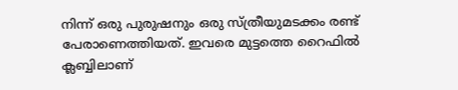നിന്ന് ഒരു പുരുഷനും ഒരു സ്ത്രീയുമടക്കം രണ്ട് പേരാണെത്തിയത്. ഇവരെ മുട്ടത്തെ റൈഫില്‍ ക്ലബ്ബിലാണ്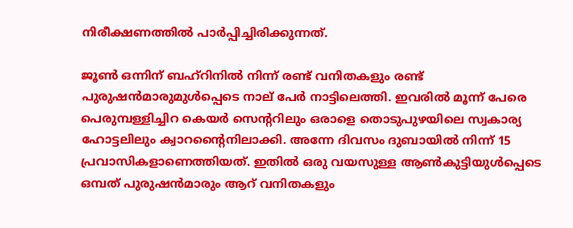നിരീക്ഷണത്തില്‍ പാര്‍പ്പിച്ചിരിക്കുന്നത്.

ജൂണ്‍ ഒന്നിന് ബഹ്റിനില്‍ നിന്ന് രണ്ട് വനിതകളും രണ്ട് പുരുഷന്‍മാരുമുള്‍പ്പെടെ നാല് പേര്‍ നാട്ടിലെത്തി. ഇവരില്‍ മൂന്ന് പേരെ പെരുമ്പള്ളിച്ചിറ കെയര്‍ സെന്ററിലും ഒരാളെ തൊടുപുഴയിലെ സ്വകാര്യ ഹോട്ടലിലും ക്വാറന്റൈനിലാക്കി. അന്നേ ദിവസം ദുബായില്‍ നിന്ന് 15 പ്രവാസികളാണെത്തിയത്. ഇതില്‍ ഒരു വയസുള്ള ആണ്‍കുട്ടിയുള്‍പ്പെടെ ഒമ്പത് പുരുഷന്‍മാരും ആറ് വനിതകളും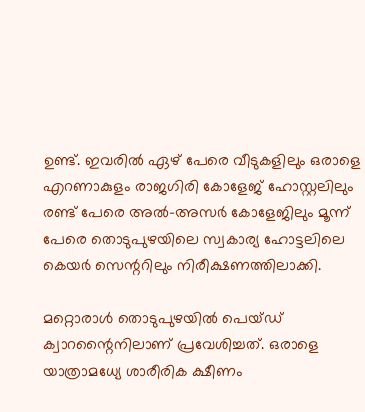ഉണ്ട്. ഇവരില്‍ ഏഴ് പേരെ വീടുകളിലും ഒരാളെ എറണാകുളം രാജഗിരി കോളേജ് ഹോസ്റ്റലിലും രണ്ട് പേരെ അല്‍-അസര്‍ കോളേജിലും മൂന്ന് പേരെ തൊടുപുഴയിലെ സ്വകാര്യ ഹോട്ടലിലെ കെയര്‍ സെന്ററിലും നിരീക്ഷണത്തിലാക്കി.

മറ്റൊരാള്‍ തൊടുപുഴയില്‍ പെയ്ഡ് ക്വാറന്റൈനിലാണ് പ്രവേശിച്ചത്. ഒരാളെ യാത്രാമധ്യേ ശാരീരിക ക്ഷീണം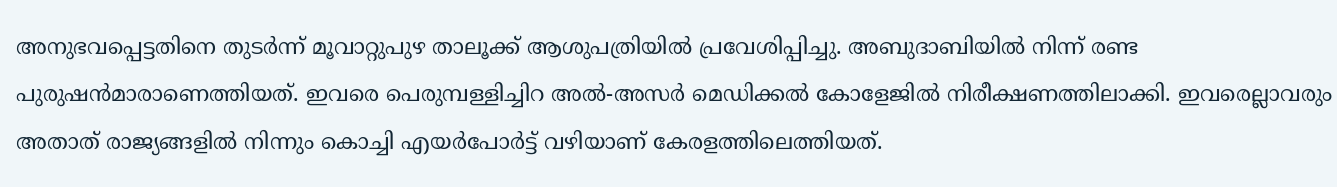അനുഭവപ്പെട്ടതിനെ തുടര്‍ന്ന് മൂവാറ്റുപുഴ താലൂക്ക് ആശുപത്രിയില്‍ പ്രവേശിപ്പിച്ചു. അബുദാബിയില്‍ നിന്ന് രണ്ട പുരുഷന്‍മാരാണെത്തിയത്. ഇവരെ പെരുമ്പള്ളിച്ചിറ അല്‍-അസര്‍ മെഡിക്കല്‍ കോളേജില്‍ നിരീക്ഷണത്തിലാക്കി. ഇവരെല്ലാവരും അതാത് രാജ്യങ്ങളില്‍ നിന്നും കൊച്ചി എയര്‍പോര്‍ട്ട് വഴിയാണ് കേരളത്തിലെത്തിയത്.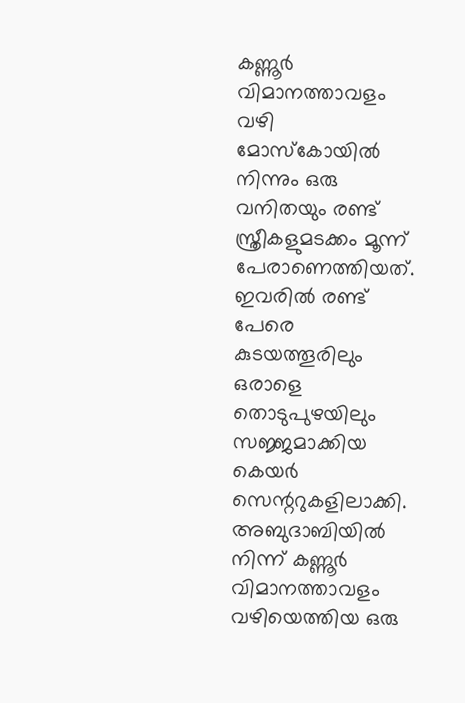കണ്ണൂര്‍ വിമാനത്താവളം വഴി മോസ്‌കോയില്‍ നിന്നും ഒരു വനിതയും രണ്ട് സ്ത്രീകളുമടക്കം മൂന്ന് പേരാണെത്തിയത്. ഇവരില്‍ രണ്ട് പേരെ കുടയത്തൂരിലും ഒരാളെ തൊടുപുഴയിലും സജ്ജമാക്കിയ കെയര്‍ സെന്ററുകളിലാക്കി. അബുദാബിയില്‍ നിന്ന് കണ്ണൂര്‍ വിമാനത്താവളം വഴിയെത്തിയ ഒരു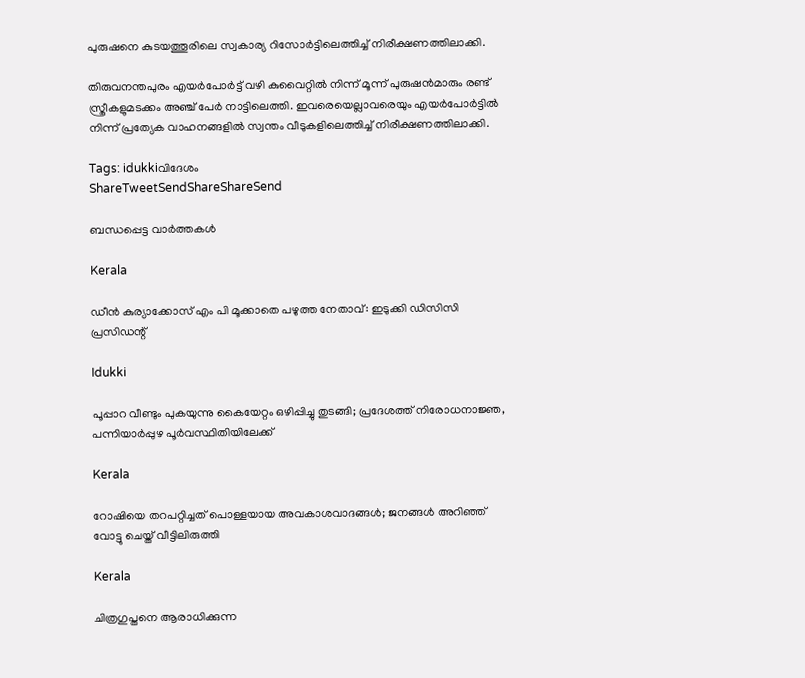പുരുഷനെ കുടയത്തൂരിലെ സ്വകാര്യ റിസോര്‍ട്ടിലെത്തിച്ച് നിരീക്ഷണത്തിലാക്കി.

തിരുവനന്തപുരം എയര്‍പോര്‍ട്ട് വഴി കുവൈറ്റില്‍ നിന്ന് മൂന്ന് പുരുഷന്‍മാരും രണ്ട് സ്ത്രീകളുമടക്കം അഞ്ച് പേര്‍ നാട്ടിലെത്തി. ഇവരെയെല്ലാവരെയും എയര്‍പോര്‍ട്ടില്‍ നിന്ന് പ്രത്യേക വാഹനങ്ങളില്‍ സ്വന്തം വീടുകളിലെത്തിച്ച് നിരീക്ഷണത്തിലാക്കി.

Tags: idukkiവിദേശം
ShareTweetSendShareShareSend

ബന്ധപ്പെട്ട വാര്‍ത്തകള്‍

Kerala

ഡീന്‍ കുര്യാക്കോസ് എം പി മൂക്കാതെ പഴുത്ത നേതാവ്: ഇടുക്കി ഡിസിസി പ്രസിഡന്റ്

Idukki

പൂപ്പാറ വീണ്ടും പുകയുന്നു കൈയേറ്റം ഒഴിപ്പിച്ചു തുടങ്ങി; പ്രദേശത്ത് നിരോധനാജ്ഞ, പന്നിയാര്‍പ്പുഴ പൂര്‍വസ്ഥിതിയിലേക്ക്

Kerala

റോഷിയെ തറപറ്റിച്ചത് പൊള്ളയായ അവകാശവാദങ്ങള്‍; ജനങ്ങള്‍ അറിഞ്ഞ് വോട്ടു ചെയ്ത് വീട്ടിലിരുത്തി

Kerala

ചിത്രഗുപ്തനെ ആരാധിക്കുന്ന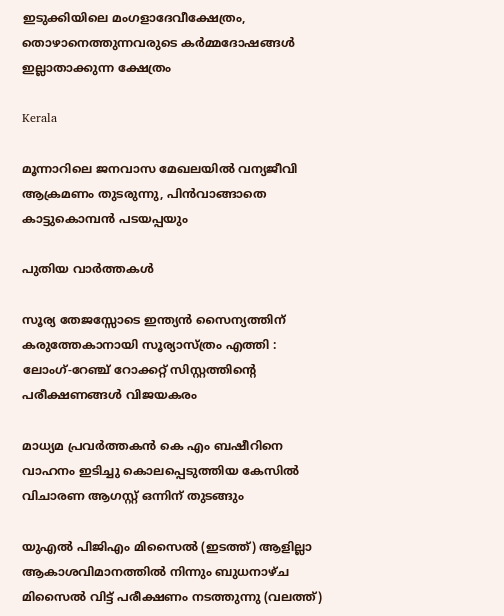ഇടുക്കിയിലെ മംഗളാദേവീക്ഷേത്രം, തൊഴാനെത്തുന്നവരുടെ കര്‍മ്മദോഷങ്ങള്‍ ഇല്ലാതാക്കുന്ന ക്ഷേത്രം

Kerala

മൂന്നാറിലെ ജനവാസ മേഖലയില്‍ വന്യജീവി ആക്രമണം തുടരുന്നു, പിന്‍വാങ്ങാതെ കാട്ടുകൊമ്പന്‍ പടയപ്പയും

പുതിയ വാര്‍ത്തകള്‍

സൂര്യ തേജസ്സോടെ ഇന്ത്യൻ സൈന്യത്തിന് കരുത്തേകാനായി സൂര്യാസ്ത്രം എത്തി : ലോംഗ്-റേഞ്ച് റോക്കറ്റ് സിസ്റ്റത്തിന്റെ പരീക്ഷണങ്ങൾ വിജയകരം

മാധ്യമ പ്രവര്‍ത്തകന്‍ കെ എം ബഷീറിനെ വാഹനം ഇടിച്ചു കൊലപ്പെടുത്തിയ കേസില്‍ വിചാരണ ആഗസ്റ്റ് ഒന്നിന് തുടങ്ങും

യുഎല്‍ പിജിഎം മിസൈല്‍ (ഇടത്ത്) ആളില്ലാ ആകാശവിമാനത്തില്‍ നിന്നും ബുധനാഴ്ച മിസൈല്‍ വിട്ട് പരീക്ഷണം നടത്തുന്നു (വലത്ത്)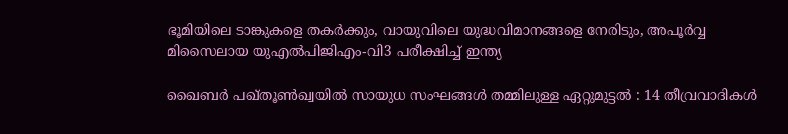ഭൂമിയിലെ ടാങ്കുകളെ തകർക്കും, വായുവിലെ യുദ്ധവിമാനങ്ങളെ നേരിടും, അപൂര്‍വ്വ മിസൈലായ യുഎല്‍പിജിഎം-വി3 പരീക്ഷിച്ച് ഇന്ത്യ

ഖൈബർ പഖ്തൂൺഖ്വയിൽ സായുധ സംഘങ്ങൾ തമ്മിലുള്ള ഏറ്റുമുട്ടൽ : 14 തീവ്രവാദികൾ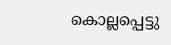കൊല്ലപ്പെട്ടു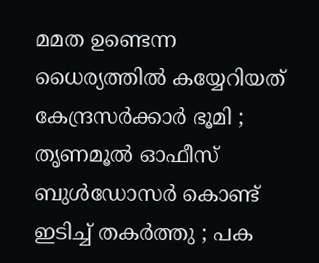മമത ഉണ്ടെന്ന ധൈര്യത്തിൽ കയ്യേറിയത് കേന്ദ്രസർക്കാർ ഭൂമി ; തൃണമൂൽ ഓഫീസ് ബുൾഡോസർ കൊണ്ട് ഇടിച്ച് തകർത്തു ; പക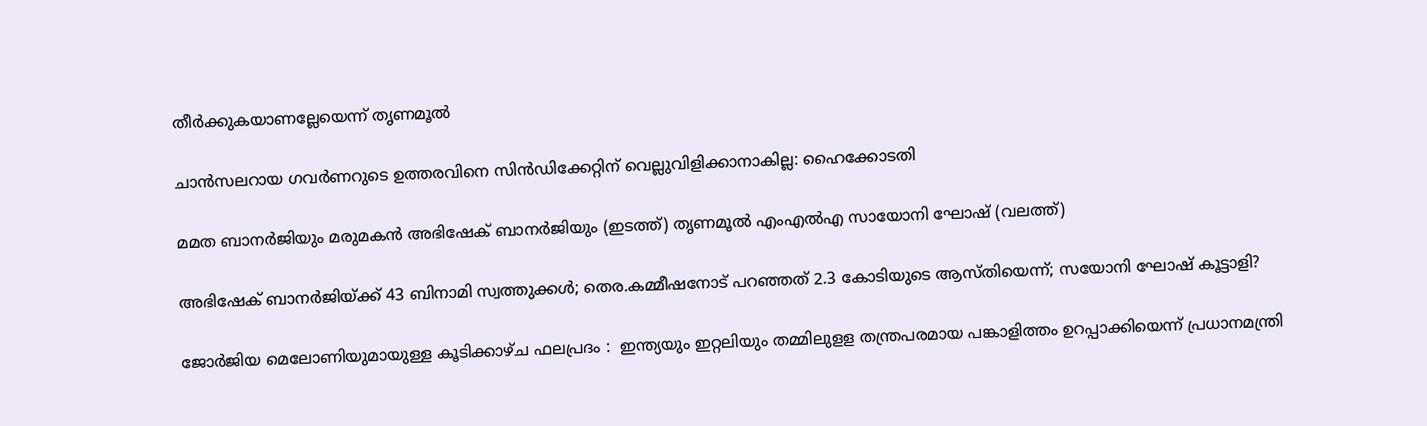തീർക്കുകയാണല്ലേയെന്ന് തൃണമൂൽ

ചാന്‍സലറായ ഗവര്‍ണറുടെ ഉത്തരവിനെ സിന്‍ഡിക്കേറ്റിന് വെല്ലുവിളിക്കാനാകില്ല: ഹൈക്കോടതി

മമത ബാനര്‍ജിയും മരുമകന്‍ അഭിഷേക് ബാനര്‍ജിയും (ഇടത്ത്) തൃണമൂല്‍ എംഎല്‍എ സായോനി ഘോഷ് (വലത്ത്)

അഭിഷേക് ബാനര്‍ജിയ്‌ക്ക് 43 ബിനാമി സ്വത്തുക്കള്‍; തെര.കമ്മീഷനോട് പറഞ്ഞത് 2.3 കോടിയുടെ ആസ്തിയെന്ന്; സയോനി ഘോഷ് കൂട്ടാളി?

ജോർജിയ മെലോണിയുമായുള്ള കൂടിക്കാഴ്ച ഫലപ്രദം :  ഇന്ത്യയും ഇറ്റലിയും തമ്മിലുളള തന്ത്രപരമായ പങ്കാളിത്തം ഉറപ്പാക്കിയെന്ന് പ്രധാനമന്ത്രി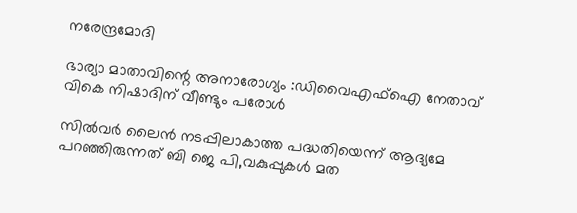നരേന്ദ്രമോദി

ഭാര്യാ മാതാവിന്റെ അനാരോഗ്യം :ഡിവൈഎഫ്‌ഐ നേതാവ് വികെ നിഷാദിന് വീണ്ടും പരോള്‍

സില്‍വര്‍ ലൈന്‍ നടപ്പിലാകാത്ത പദ്ധതിയെന്ന് ആദ്യമേ പറഞ്ഞിരുന്നത് ബി ജെ പി,വകുപ്പുകള്‍ മത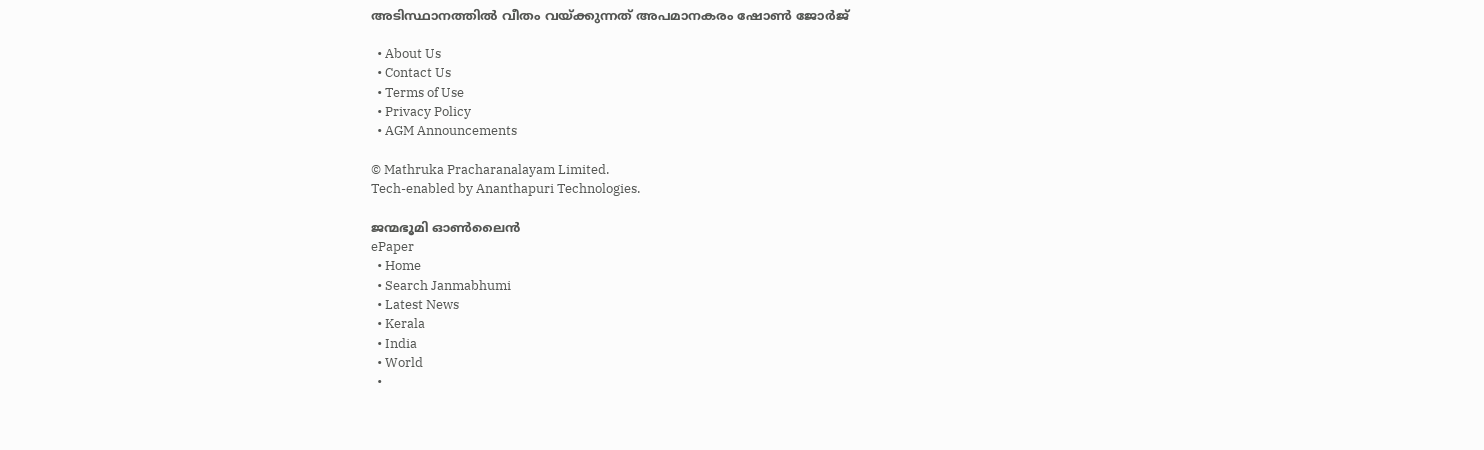അടിസ്ഥാനത്തില്‍ വീതം വയ്‌ക്കുന്നത് അപമാനകരം ഷോണ്‍ ജോര്‍ജ്

  • About Us
  • Contact Us
  • Terms of Use
  • Privacy Policy
  • AGM Announcements

© Mathruka Pracharanalayam Limited.
Tech-enabled by Ananthapuri Technologies.

ജന്മഭൂമി ഓണ്‍ലൈന്‍
ePaper
  • Home
  • Search Janmabhumi
  • Latest News
  • Kerala
  • India
  • World
  •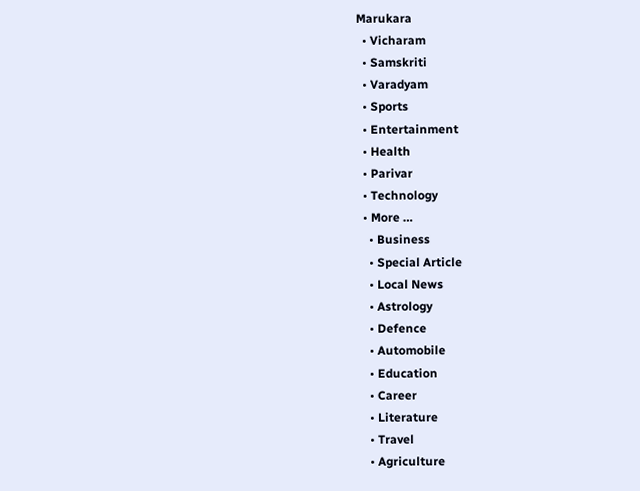Marukara
  • Vicharam
  • Samskriti
  • Varadyam
  • Sports
  • Entertainment
  • Health
  • Parivar
  • Technology
  • More …
    • Business
    • Special Article
    • Local News
    • Astrology
    • Defence
    • Automobile
    • Education
    • Career
    • Literature
    • Travel
    • Agriculture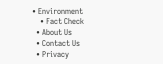• Environment
    • Fact Check
  • About Us
  • Contact Us
  • Privacy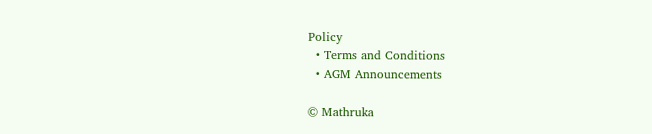Policy
  • Terms and Conditions
  • AGM Announcements

© Mathruka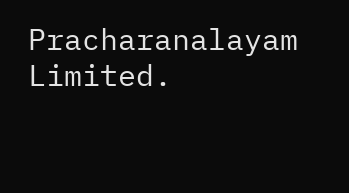Pracharanalayam Limited.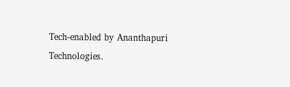Tech-enabled by Ananthapuri Technologies.